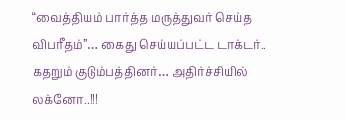“வைத்தியம் பார்த்த மருத்துவர் செய்த விபரீதம்”… கைது செய்யப்பட்ட டாக்டர்.. கதறும் குடும்பத்தினர்… அதிர்ச்சியில் லக்னோ..!!!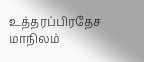உத்தரப்பிரதேச மாநிலம்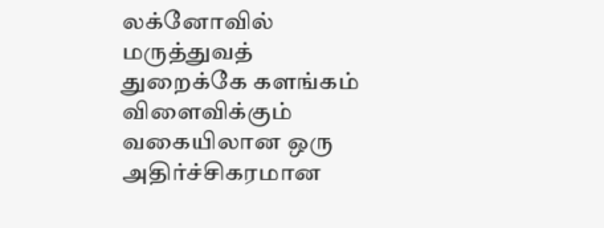லக்னோவில் மருத்துவத் துறைக்கே களங்கம் விளைவிக்கும் வகையிலான ஒரு அதிர்ச்சிகரமான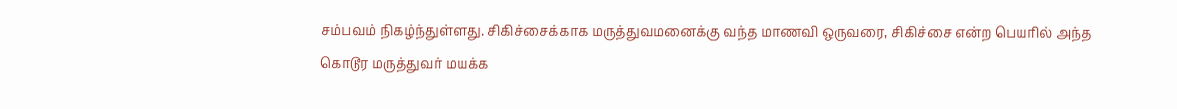சம்பவம் நிகழ்ந்துள்ளது. சிகிச்சைக்காக மருத்துவமனைக்கு வந்த மாணவி ஒருவரை, சிகிச்சை என்ற பெயரில் அந்த கொடூர மருத்துவர் மயக்க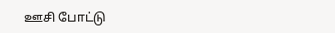ஊசி போட்டு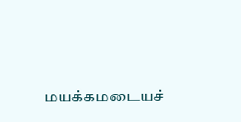மயக்கமடையச்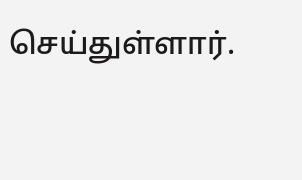செய்துள்ளார்.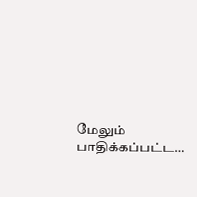மேலும் பாதிக்கப்பட்ட…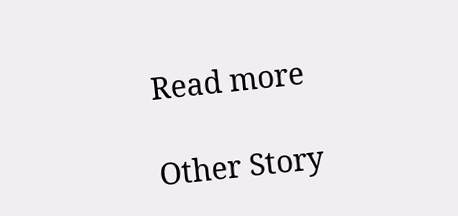Read more

Other Story